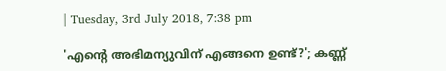| Tuesday, 3rd July 2018, 7:38 pm

'എന്റെ അഭിമന്യുവിന് എങ്ങനെ ഉണ്ട്?'; കണ്ണ്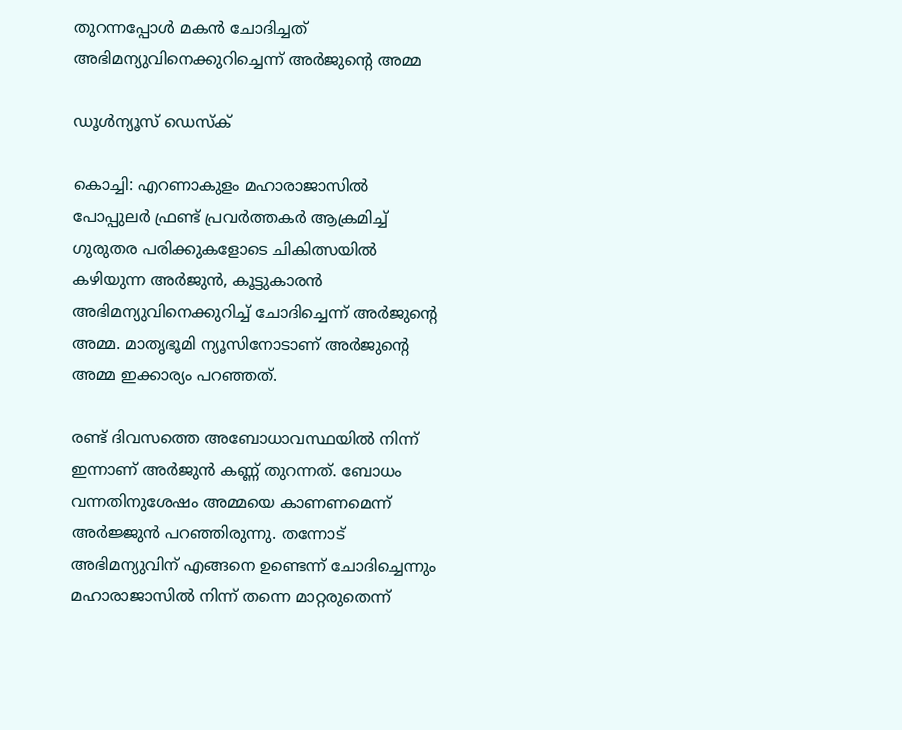തുറന്നപ്പോള്‍ മകന്‍ ചോദിച്ചത് അഭിമന്യുവിനെക്കുറിച്ചെന്ന് അര്‍ജുന്റെ അമ്മ

ഡൂള്‍ന്യൂസ് ഡെസ്‌ക്

കൊച്ചി: എറണാകുളം മഹാരാജാസില്‍ പോപ്പുലര്‍ ഫ്രണ്ട് പ്രവര്‍ത്തകര്‍ ആക്രമിച്ച് ഗുരുതര പരിക്കുകളോടെ ചികിത്സയില്‍ കഴിയുന്ന അര്‍ജുന്‍, കൂട്ടുകാരന്‍ അഭിമന്യുവിനെക്കുറിച്ച് ചോദിച്ചെന്ന് അര്‍ജുന്റെ അമ്മ. മാതൃഭൂമി ന്യൂസിനോടാണ് അര്‍ജുന്റെ അമ്മ ഇക്കാര്യം പറഞ്ഞത്.

രണ്ട് ദിവസത്തെ അബോധാവസ്ഥയില്‍ നിന്ന് ഇന്നാണ് അര്‍ജുന്‍ കണ്ണ് തുറന്നത്. ബോധം വന്നതിനുശേഷം അമ്മയെ കാണണമെന്ന് അര്‍ജ്ജുന്‍ പറഞ്ഞിരുന്നു. തന്നോട് അഭിമന്യുവിന് എങ്ങനെ ഉണ്ടെന്ന് ചോദിച്ചെന്നും മഹാരാജാസില്‍ നിന്ന് തന്നെ മാറ്റരുതെന്ന്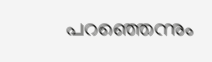പറഞ്ഞെന്നും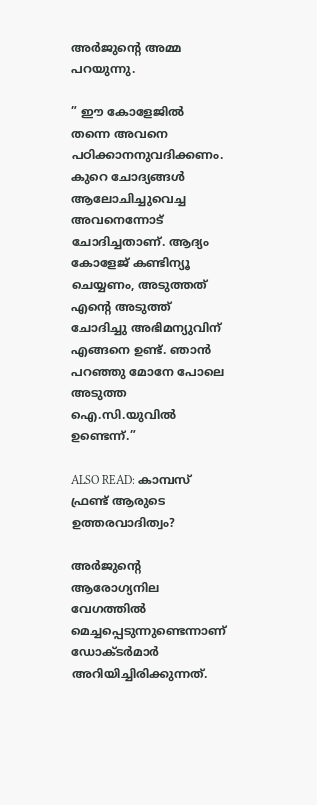അര്‍ജുന്റെ അമ്മ പറയുന്നു.

” ഈ കോളേജില്‍ തന്നെ അവനെ പഠിക്കാനനുവദിക്കണം. കുറെ ചോദ്യങ്ങള്‍ ആലോചിച്ചുവെച്ച അവനെന്നോട് ചോദിച്ചതാണ്. ആദ്യം കോളേജ് കണ്ടിന്യൂ ചെയ്യണം, അടുത്തത് എന്റെ അടുത്ത് ചോദിച്ചു അഭിമന്യുവിന് എങ്ങനെ ഉണ്ട്. ഞാന്‍ പറഞ്ഞു മോനേ പോലെ അടുത്ത ഐ.സി.യുവില്‍ ഉണ്ടെന്ന്.”

ALSO READ: കാമ്പസ് ഫ്രണ്ട് ആരുടെ ഉത്തരവാദിത്വം?

അര്‍ജുന്റെ ആരോഗ്യനില വേഗത്തില്‍ മെച്ചപ്പെടുന്നുണ്ടെന്നാണ് ഡോക്ടര്‍മാര്‍ അറിയിച്ചിരിക്കുന്നത്.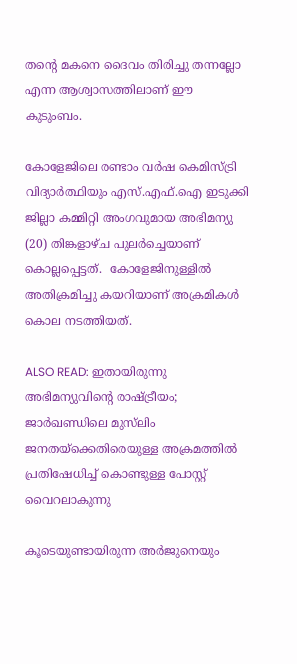തന്റെ മകനെ ദൈവം തിരിച്ചു തന്നല്ലോ എന്ന ആശ്വാസത്തിലാണ് ഈ കുടുംബം.

കോളേജിലെ രണ്ടാം വര്‍ഷ കെമിസ്ട്രി വിദ്യാര്‍ത്ഥിയും എസ്.എഫ്.ഐ ഇടുക്കി ജില്ലാ കമ്മിറ്റി അംഗവുമായ അഭിമന്യു (20) തിങ്കളാഴ്ച പുലര്‍ച്ചെയാണ് കൊല്ലപ്പെട്ടത്.  കോളേജിനുള്ളില്‍ അതിക്രമിച്ചു കയറിയാണ് അക്രമികള്‍ കൊല നടത്തിയത്.

ALSO READ: ഇതായിരുന്നു അഭിമന്യുവിന്റെ രാഷ്ട്രീയം; ജാര്‍ഖണ്ഡിലെ മുസ്‌ലിം ജനതയ്‌ക്കെതിരെയുള്ള അക്രമത്തില്‍ പ്രതിഷേധിച്ച് കൊണ്ടുള്ള പോസ്റ്റ് വൈറലാകുന്നു

കൂടെയുണ്ടായിരുന്ന അര്‍ജുനെയും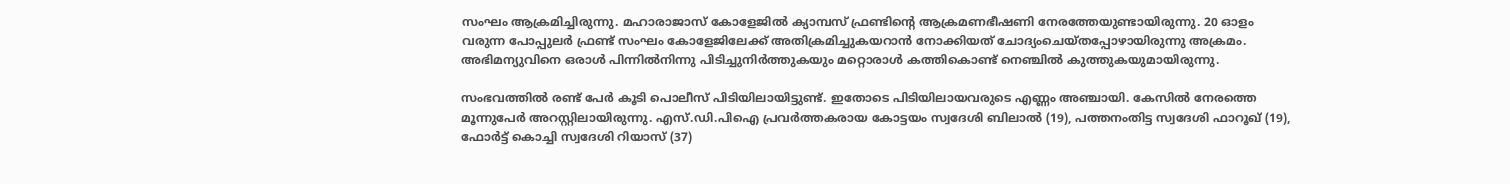സംഘം ആക്രമിച്ചിരുന്നു. മഹാരാജാസ് കോളേജില്‍ ക്യാമ്പസ് ഫ്രണ്ടിന്റെ ആക്രമണഭീഷണി നേരത്തേയുണ്ടായിരുന്നു. 20 ഓളം വരുന്ന പോപ്പുലര്‍ ഫ്രണ്ട് സംഘം കോളേജിലേക്ക് അതിക്രമിച്ചുകയറാന്‍ നോക്കിയത് ചോദ്യംചെയ്തപ്പോഴായിരുന്നു അക്രമം. അഭിമന്യുവിനെ ഒരാള്‍ പിന്നില്‍നിന്നു പിടിച്ചുനിര്‍ത്തുകയും മറ്റൊരാള്‍ കത്തികൊണ്ട് നെഞ്ചില്‍ കുത്തുകയുമായിരുന്നു.

സംഭവത്തില്‍ രണ്ട് പേര്‍ കൂടി പൊലീസ് പിടിയിലായിട്ടുണ്ട്. ഇതോടെ പിടിയിലായവരുടെ എണ്ണം അഞ്ചായി. കേസില്‍ നേരത്തെ മൂന്നുപേര്‍ അറസ്റ്റിലായിരുന്നു. എസ്.ഡി.പിഐ പ്രവര്‍ത്തകരായ കോട്ടയം സ്വദേശി ബിലാല്‍ (19), പത്തനംതിട്ട സ്വദേശി ഫാറൂഖ് (19), ഫോര്‍ട്ട് കൊച്ചി സ്വദേശി റിയാസ് (37)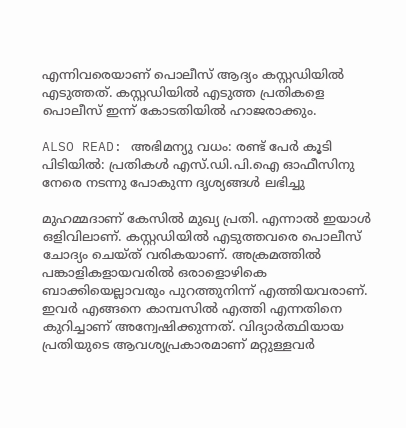എന്നിവരെയാണ് പൊലീസ് ആദ്യം കസ്റ്റഡിയില്‍ എടുത്തത്. കസ്റ്റഡിയില്‍ എടുത്ത പ്രതികളെ പൊലീസ് ഇന്ന് കോടതിയില്‍ ഹാജരാക്കും.

ALSO READ: അഭിമന്യു വധം: രണ്ട് പേര്‍ കൂടി പിടിയില്‍: പ്രതികള്‍ എസ്.ഡി.പി.ഐ ഓഫീസിനു നേരെ നടന്നു പോകുന്ന ദൃശ്യങ്ങള്‍ ലഭിച്ചു

മുഹമ്മദാണ് കേസില്‍ മുഖ്യ പ്രതി. എന്നാല്‍ ഇയാള്‍ ഒളിവിലാണ്. കസ്റ്റഡിയില്‍ എടുത്തവരെ പൊലീസ് ചോദ്യം ചെയ്ത് വരികയാണ്. അക്രമത്തില്‍ പങ്കാളികളായവരില്‍ ഒരാളൊഴികെ ബാക്കിയെല്ലാവരും പുറത്തുനിന്ന് എത്തിയവരാണ്. ഇവര്‍ എങ്ങനെ കാമ്പസില്‍ എത്തി എന്നതിനെ കുറിച്ചാണ് അന്വേഷിക്കുന്നത്. വിദ്യാര്‍ത്ഥിയായ പ്രതിയുടെ ആവശ്യപ്രകാരമാണ് മറ്റുള്ളവര്‍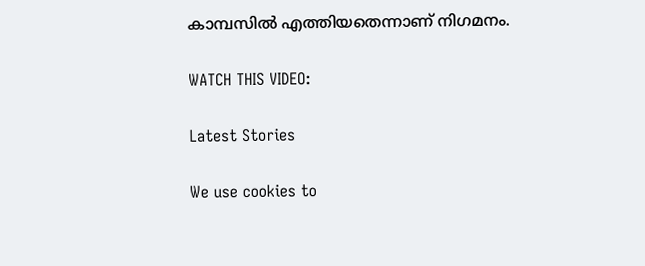കാമ്പസില്‍ എത്തിയതെന്നാണ് നിഗമനം.

WATCH THIS VIDEO:

Latest Stories

We use cookies to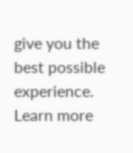give you the best possible experience. Learn more